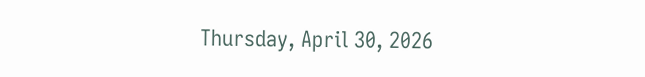Thursday, April 30, 2026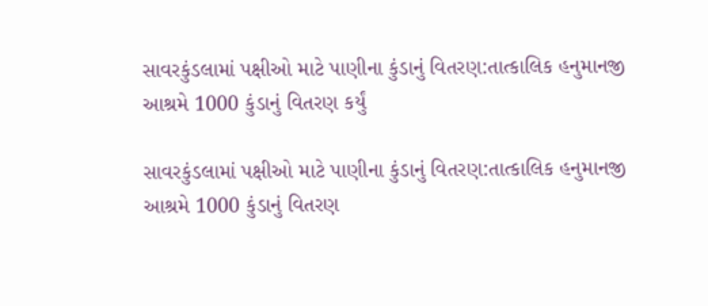સાવરકુંડલામાં પક્ષીઓ માટે પાણીના કુંડાનું વિતરણ:તાત્કાલિક હનુમાનજી આશ્રમે 1000 કુંડાનું વિતરણ કર્યું

સાવરકુંડલામાં પક્ષીઓ માટે પાણીના કુંડાનું વિતરણ:તાત્કાલિક હનુમાનજી આશ્રમે 1000 કુંડાનું વિતરણ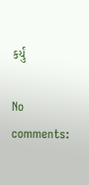કર્યું

No comments: